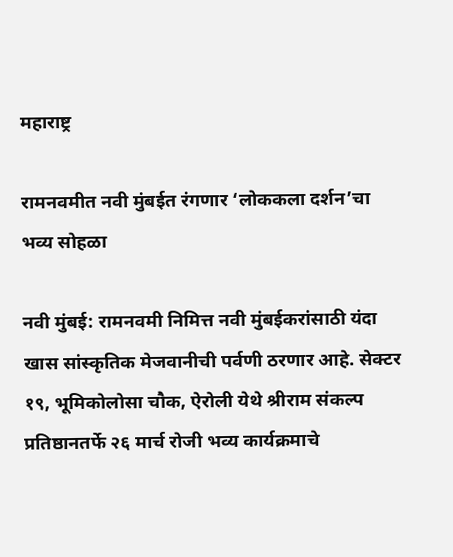महाराष्ट्र

रामनवमीत नवी मुंबईत रंगणार ‘लोककला दर्शन’चा भव्य सोहळा

नवी मुंबई: रामनवमी निमित्त नवी मुंबईकरांसाठी यंदा खास सांस्कृतिक मेजवानीची पर्वणी ठरणार आहे. सेक्टर १९, भूमिकोलोसा चौक, ऐरोली येथे श्रीराम संकल्प प्रतिष्ठानतर्फे २६ मार्च रोजी भव्य कार्यक्रमाचे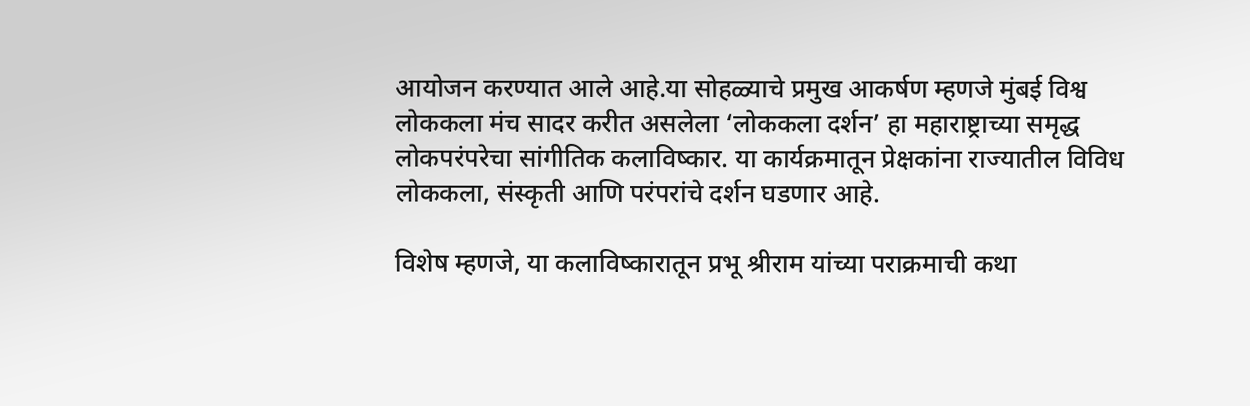आयोजन करण्यात आले आहे.या सोहळ्याचे प्रमुख आकर्षण म्हणजे मुंबई विश्व लोककला मंच सादर करीत असलेला ‘लोककला दर्शन’ हा महाराष्ट्राच्या समृद्ध लोकपरंपरेचा सांगीतिक कलाविष्कार. या कार्यक्रमातून प्रेक्षकांना राज्यातील विविध लोककला, संस्कृती आणि परंपरांचे दर्शन घडणार आहे.

विशेष म्हणजे, या कलाविष्कारातून प्रभू श्रीराम यांच्या पराक्रमाची कथा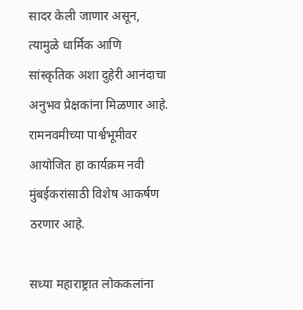सादर केली जाणार असून, त्यामुळे धार्मिक आणि सांस्कृतिक अशा दुहेरी आनंदाचा अनुभव प्रेक्षकांना मिळणार आहे. रामनवमीच्या पार्श्वभूमीवर आयोजित हा कार्यक्रम नवी मुंबईकरांसाठी विशेष आकर्षण ठरणार आहे.

सध्या महाराष्ट्रात लोककलांना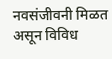नवसंजीवनी मिळत असून विविध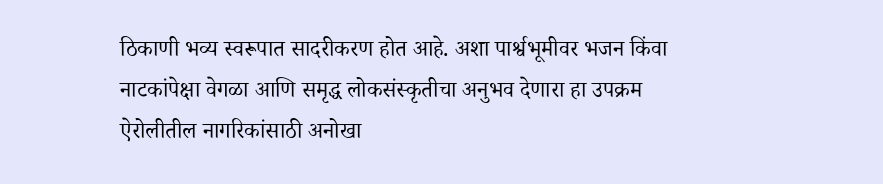ठिकाणी भव्य स्वरूपात सादरीकरण होत आहे. अशा पार्श्वभूमीवर भजन किंवा नाटकांपेक्षा वेगळा आणि समृद्ध लोकसंस्कृतीचा अनुभव देणारा हा उपक्रम ऐरोलीतील नागरिकांसाठी अनोखा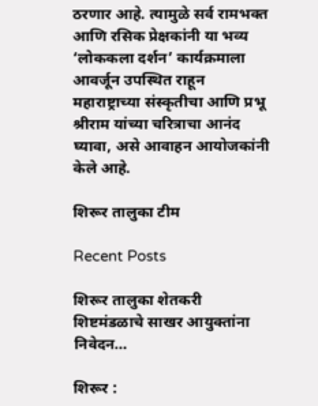ठरणार आहे. त्यामुळे सर्व रामभक्त आणि रसिक प्रेक्षकांनी या भव्य ‘लोककला दर्शन’ कार्यक्रमाला आवर्जून उपस्थित राहून महाराष्ट्राच्या संस्कृतीचा आणि प्रभू श्रीराम यांच्या चरित्राचा आनंद घ्यावा, असे आवाहन आयोजकांनी केले आहे.

शिरूर तालुका टीम

Recent Posts

शिरूर तालुका शेतकरी शिष्टमंडळाचे साखर आयुक्तांना निवेदन…

शिरूर :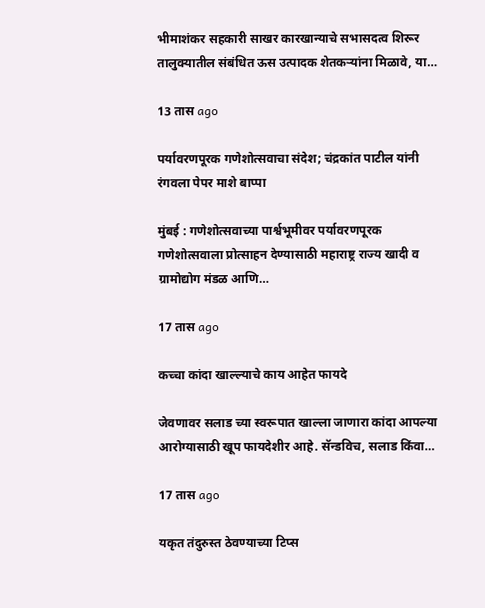भीमाशंकर सहकारी साखर कारखान्याचे सभासदत्व शिरूर तालुक्यातील संबंधित ऊस उत्पादक शेतकऱ्यांना मिळावे, या…

13 तास ago

पर्यावरणपूरक गणेशोत्सवाचा संदेश; चंद्रकांत पाटील यांनी रंगवला पेपर माशे बाप्पा

मुंबई : गणेशोत्सवाच्या पार्श्वभूमीवर पर्यावरणपूरक गणेशोत्सवाला प्रोत्साहन देण्यासाठी महाराष्ट्र राज्य खादी व ग्रामोद्योग मंडळ आणि…

17 तास ago

कच्चा कांदा खाल्ल्याचे काय आहेत फायदे

जेवणावर सलाड च्या स्वरूपात खाल्ला जाणारा कांदा आपल्या आरोग्यासाठी खूप फायदेशीर आहे. सॅन्डविच, सलाड किंवा…

17 तास ago

यकृत तंदुरुस्त ठेवण्याच्या टिप्स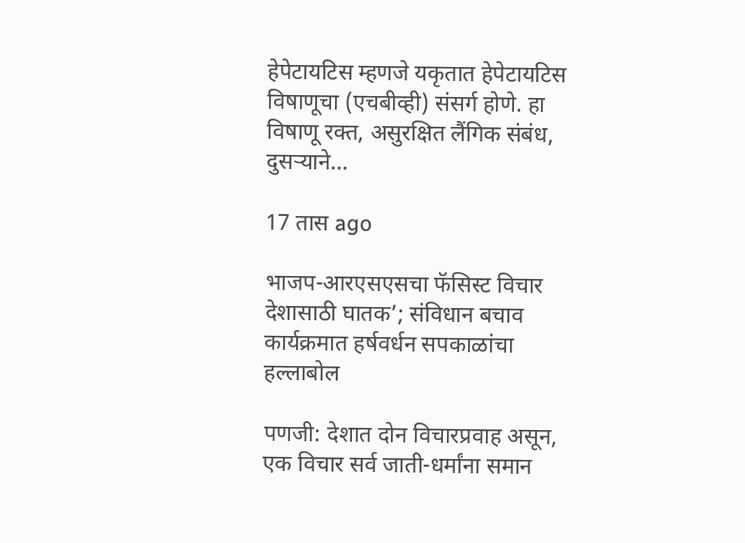हेपेटायटिस म्हणजे यकृतात हेपेटायटिस विषाणूचा (एचबीव्ही) संसर्ग होणे. हा विषाणू रक्त, असुरक्षित लैंगिक संबंध, दुसर्‍याने…

17 तास ago

भाजप-आरएसएसचा फॅसिस्ट विचार देशासाठी घातक’; संविधान बचाव कार्यक्रमात हर्षवर्धन सपकाळांचा हल्लाबोल

पणजी: देशात दोन विचारप्रवाह असून, एक विचार सर्व जाती-धर्मांना समान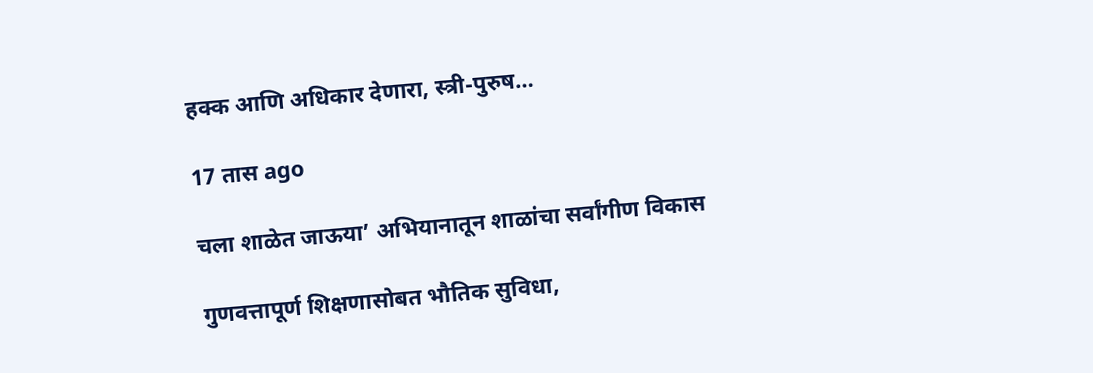हक्क आणि अधिकार देणारा, स्त्री-पुरुष…

17 तास ago

चला शाळेत जाऊया’ अभियानातून शाळांचा सर्वांगीण विकास

गुणवत्तापूर्ण शिक्षणासोबत भौतिक सुविधा,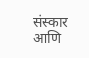संस्कार आणि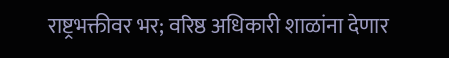राष्ट्रभक्तीवर भर; वरिष्ठ अधिकारी शाळांना देणार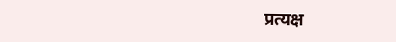प्रत्यक्ष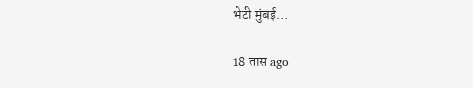भेटी मुंबई…

18 तास ago